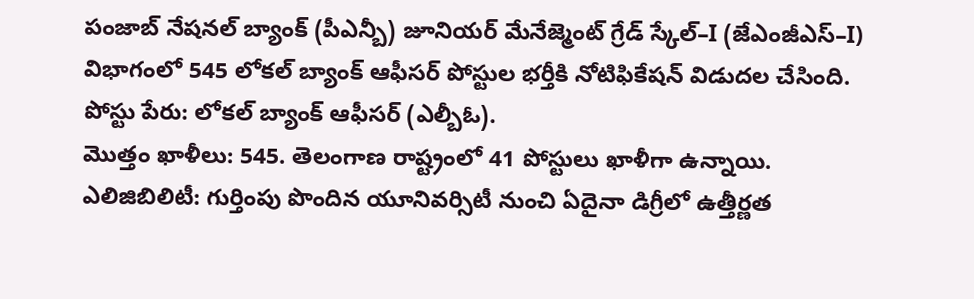పంజాబ్ నేషనల్ బ్యాంక్ (పీఎన్బీ) జూనియర్ మేనేజ్మెంట్ గ్రేడ్ స్కేల్–I (జేఎంజీఎస్–I) విభాగంలో 545 లోకల్ బ్యాంక్ ఆఫీసర్ పోస్టుల భర్తీకి నోటిఫికేషన్ విడుదల చేసింది.
పోస్టు పేరు: లోకల్ బ్యాంక్ ఆఫీసర్ (ఎల్బీఓ).
మొత్తం ఖాళీలు: 545. తెలంగాణ రాష్ట్రంలో 41 పోస్టులు ఖాళీగా ఉన్నాయి.
ఎలిజిబిలిటీ: గుర్తింపు పొందిన యూనివర్సిటీ నుంచి ఏదైనా డిగ్రీలో ఉత్తీర్ణత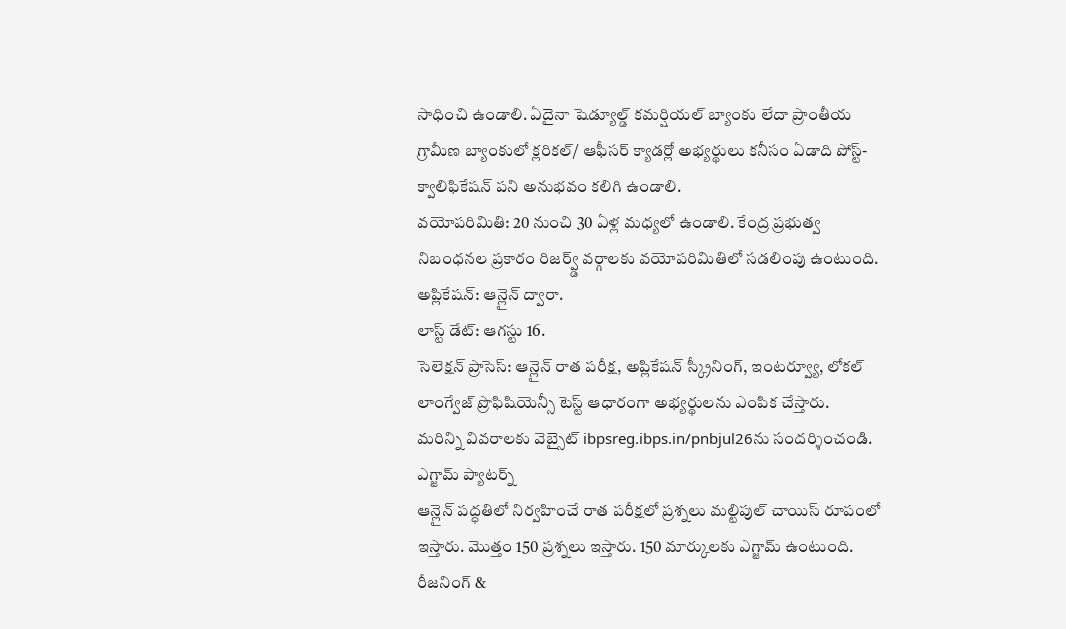సాధించి ఉండాలి. ఏదైనా షెడ్యూల్డ్ కమర్షియల్ బ్యాంకు లేదా ప్రాంతీయ గ్రామీణ బ్యాంకులో క్లరికల్/ ఆఫీసర్ క్యాడర్లో అభ్యర్థులు కనీసం ఏడాది పోస్ట్- క్వాలిఫికేషన్ పని అనుభవం కలిగి ఉండాలి.
వయోపరిమితి: 20 నుంచి 30 ఏళ్ల మధ్యలో ఉండాలి. కేంద్ర ప్రభుత్వ నిబంధనల ప్రకారం రిజర్వ్డ్ వర్గాలకు వయోపరిమితిలో సడలింపు ఉంటుంది.
అప్లికేషన్: ఆన్లైన్ ద్వారా.
లాస్ట్ డేట్: ఆగస్టు 16.
సెలెక్షన్ ప్రాసెస్: ఆన్లైన్ రాత పరీక్ష, అప్లికేషన్ స్క్రీనింగ్, ఇంటర్వ్యూ, లోకల్ లాంగ్వేజ్ ప్రొఫిషియెన్సీ టెస్ట్ ఆధారంగా అభ్యర్థులను ఎంపిక చేస్తారు.
మరిన్ని వివరాలకు వెబ్సైట్ ibpsreg.ibps.in/pnbjul26ను సందర్శించండి.
ఎగ్జామ్ ప్యాటర్న్
ఆన్లైన్ పద్ధతిలో నిర్వహించే రాత పరీక్షలో ప్రశ్నలు మల్టిపుల్ చాయిస్ రూపంలో ఇస్తారు. మొత్తం 150 ప్రశ్నలు ఇస్తారు. 150 మార్కులకు ఎగ్జామ్ ఉంటుంది. రీజనింగ్ &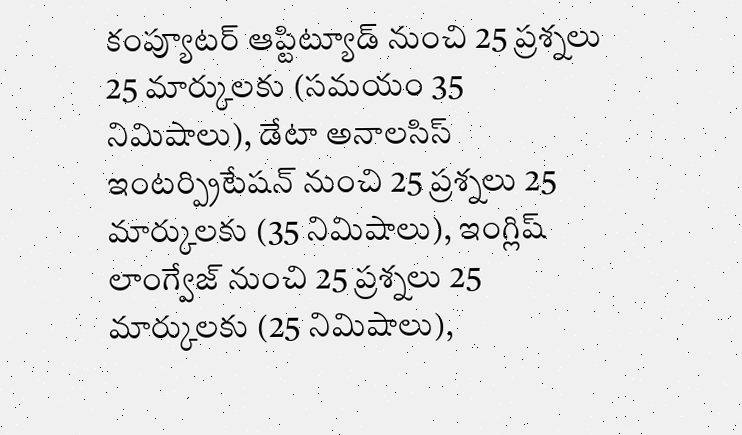కంప్యూటర్ ఆప్టిట్యూడ్ నుంచి 25 ప్రశ్నలు 25 మార్కులకు (సమయం 35 నిమిషాలు), డేటా అనాలసిస్ ఇంటర్ప్రిటేషన్ నుంచి 25 ప్రశ్నలు 25 మార్కులకు (35 నిమిషాలు), ఇంగ్లిష్ లాంగ్వేజ్ నుంచి 25 ప్రశ్నలు 25 మార్కులకు (25 నిమిషాలు),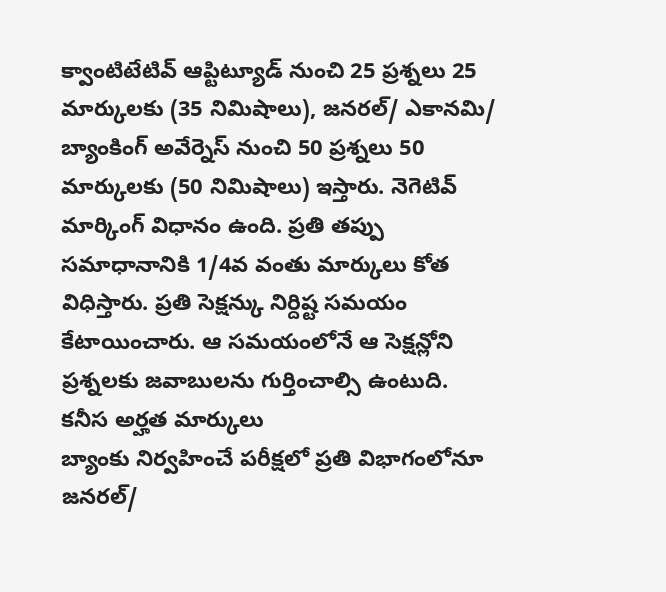క్వాంటిటేటివ్ ఆప్టిట్యూడ్ నుంచి 25 ప్రశ్నలు 25 మార్కులకు (35 నిమిషాలు), జనరల్/ ఎకానమి/ బ్యాంకింగ్ అవేర్నెస్ నుంచి 50 ప్రశ్నలు 50 మార్కులకు (50 నిమిషాలు) ఇస్తారు. నెగెటివ్ మార్కింగ్ విధానం ఉంది. ప్రతి తప్పు సమాధానానికి 1/4వ వంతు మార్కులు కోత విధిస్తారు. ప్రతి సెక్షన్కు నిర్దిష్ట సమయం కేటాయించారు. ఆ సమయంలోనే ఆ సెక్షన్లోని ప్రశ్నలకు జవాబులను గుర్తించాల్సి ఉంటుది.
కనీస అర్హత మార్కులు
బ్యాంకు నిర్వహించే పరీక్షలో ప్రతి విభాగంలోనూ జనరల్/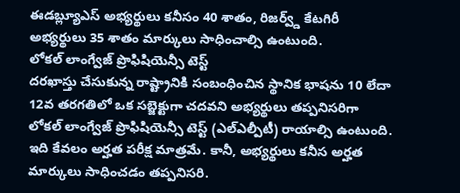ఈడబ్ల్యూఎస్ అభ్యర్థులు కనీసం 40 శాతం, రిజర్వ్డ్ కేటగిరీ అభ్యర్థులు 35 శాతం మార్కులు సాధించాల్సి ఉంటుంది.
లోకల్ లాంగ్వేజ్ ప్రొఫిషియెన్సీ టెస్ట్
దరఖాస్తు చేసుకున్న రాష్ట్రానికి సంబంధించిన స్థానిక భాషను 10 లేదా 12వ తరగతిలో ఒక సబ్జెక్టుగా చదవని అభ్యర్థులు తప్పనిసరిగా లోకల్ లాంగ్వేజ్ ప్రొఫిషియెన్సీ టెస్ట్ (ఎల్ఎల్పీటీ) రాయాల్సి ఉంటుంది. ఇది కేవలం అర్హత పరీక్ష మాత్రమే. కానీ, అభ్యర్థులు కనీస అర్హత మార్కులు సాధించడం తప్పనిసరి.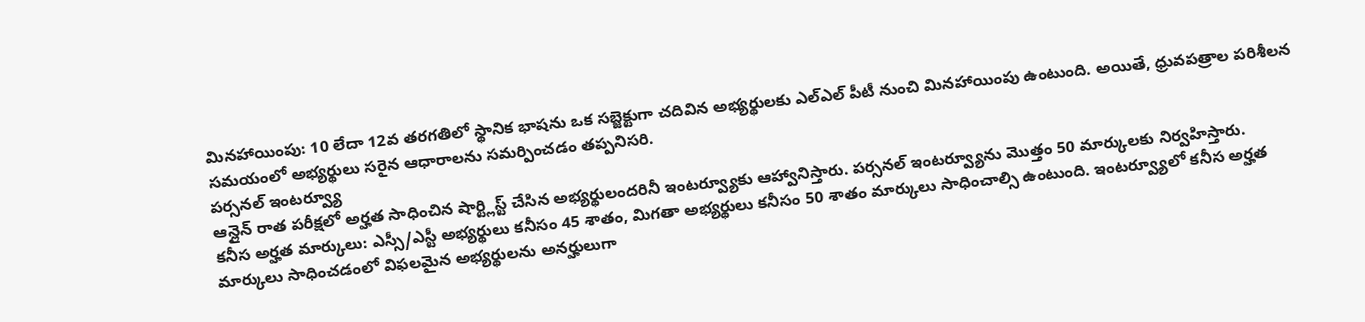మినహాయింపు: 10 లేదా 12వ తరగతిలో స్థానిక భాషను ఒక సబ్జెక్టుగా చదివిన అభ్యర్థులకు ఎల్ఎల్ పీటీ నుంచి మినహాయింపు ఉంటుంది. అయితే, ధ్రువపత్రాల పరిశీలన సమయంలో అభ్యర్థులు సరైన ఆధారాలను సమర్పించడం తప్పనిసరి.
పర్సనల్ ఇంటర్వ్యూ
ఆన్లైన్ రాత పరీక్షలో అర్హత సాధించిన షార్ట్లిస్ట్ చేసిన అభ్యర్థులందరినీ ఇంటర్వ్యూకు ఆహ్వానిస్తారు. పర్సనల్ ఇంటర్వ్యూను మొత్తం 50 మార్కులకు నిర్వహిస్తారు.
కనీస అర్హత మార్కులు: ఎస్సీ/ఎస్టీ అభ్యర్థులు కనీసం 45 శాతం, మిగతా అభ్యర్థులు కనీసం 50 శాతం మార్కులు సాధించాల్సి ఉంటుంది. ఇంటర్వ్యూలో కనీస అర్హత మార్కులు సాధించడంలో విఫలమైన అభ్యర్థులను అనర్హులుగా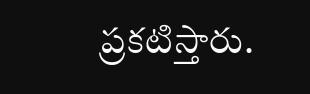ప్రకటిస్తారు.